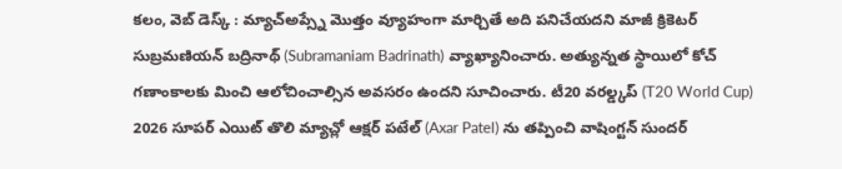కలం, వెబ్ డెస్క్ : మ్యాచ్అప్స్నే మొత్తం వ్యూహంగా మార్చితే అది పనిచేయదని మాజీ క్రికెటర్ సుబ్రమణియన్ బద్రినాథ్ (Subramaniam Badrinath) వ్యాఖ్యానించారు. అత్యున్నత స్థాయిలో కోచ్ గణాంకాలకు మించి ఆలోచించాల్సిన అవసరం ఉందని సూచించారు. టీ20 వరల్డ్కప్ (T20 World Cup) 2026 సూపర్ ఎయిట్ తొలి మ్యాచ్లో ఆక్షర్ పటేల్ (Axar Patel) ను తప్పించి వాషింగ్టన్ సుందర్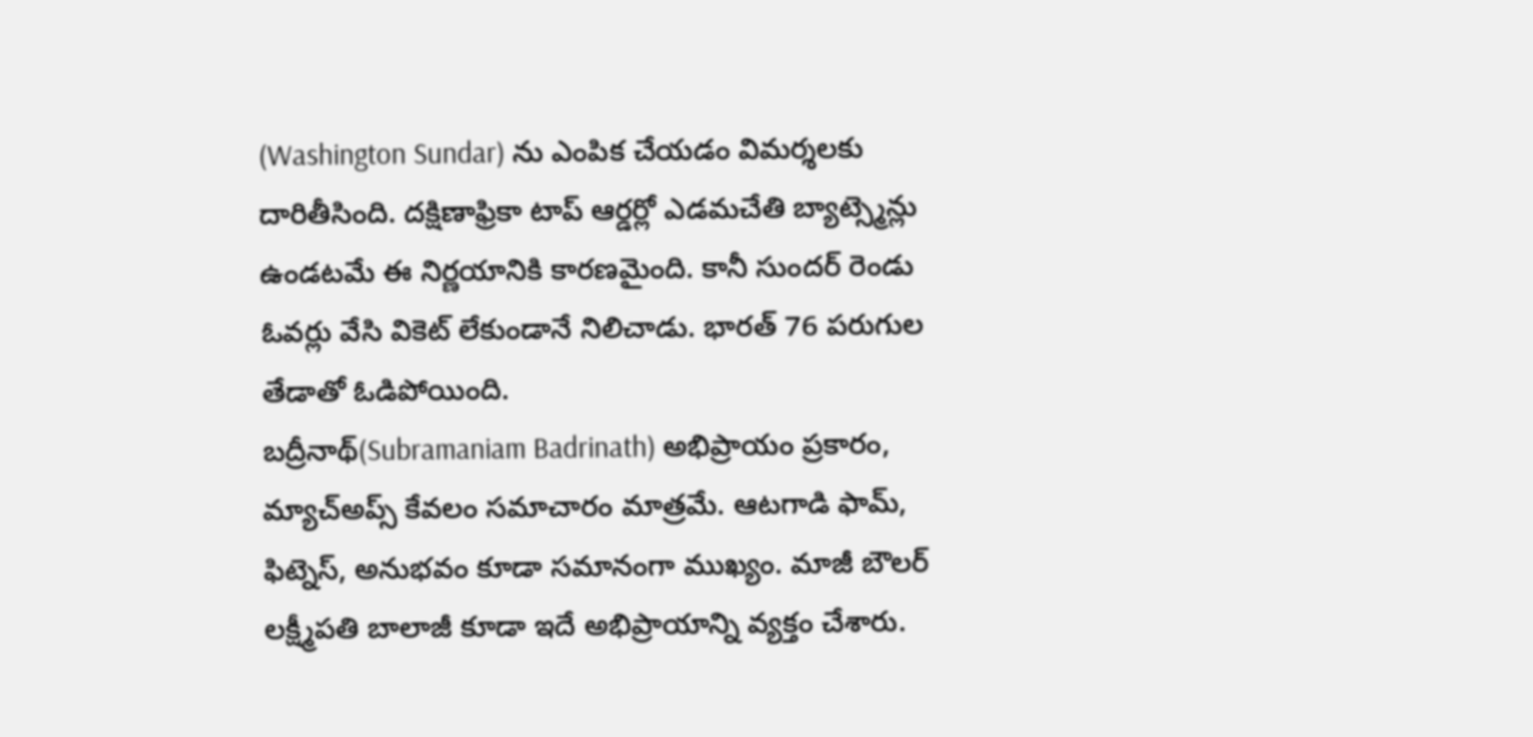(Washington Sundar) ను ఎంపిక చేయడం విమర్శలకు దారితీసింది. దక్షిణాఫ్రికా టాప్ ఆర్డర్లో ఎడమచేతి బ్యాట్స్మెన్లు ఉండటమే ఈ నిర్ణయానికి కారణమైంది. కానీ సుందర్ రెండు ఓవర్లు వేసి వికెట్ లేకుండానే నిలిచాడు. భారత్ 76 పరుగుల తేడాతో ఓడిపోయింది.
బద్రీనాథ్(Subramaniam Badrinath) అభిప్రాయం ప్రకారం, మ్యాచ్అప్స్ కేవలం సమాచారం మాత్రమే. ఆటగాడి ఫామ్, ఫిట్నెస్, అనుభవం కూడా సమానంగా ముఖ్యం. మాజీ బౌలర్ లక్ష్మీపతి బాలాజీ కూడా ఇదే అభిప్రాయాన్ని వ్యక్తం చేశారు.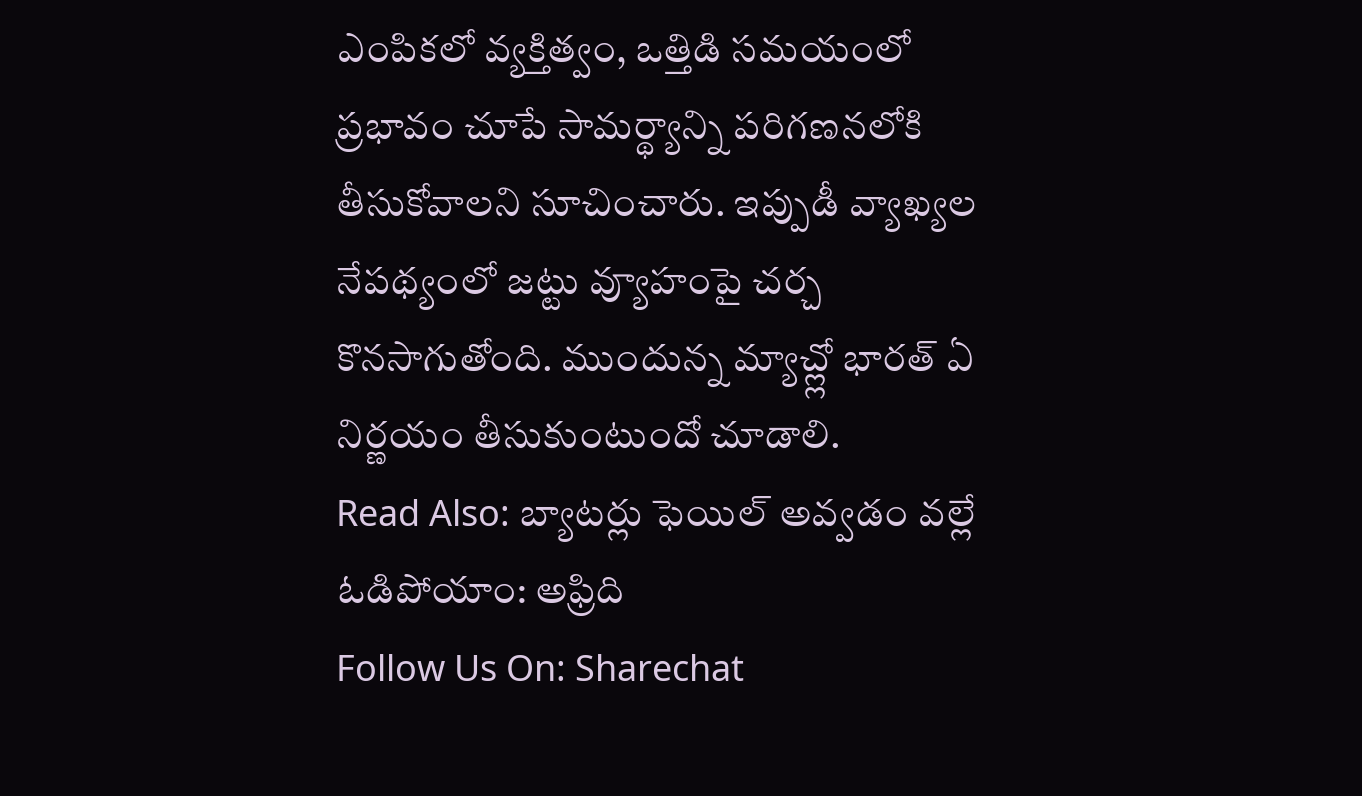ఎంపికలో వ్యక్తిత్వం, ఒత్తిడి సమయంలో ప్రభావం చూపే సామర్థ్యాన్ని పరిగణనలోకి తీసుకోవాలని సూచించారు. ఇప్పుడీ వ్యాఖ్యల నేపథ్యంలో జట్టు వ్యూహంపై చర్చ కొనసాగుతోంది. ముందున్న మ్యాచ్ల్లో భారత్ ఏ నిర్ణయం తీసుకుంటుందో చూడాలి.
Read Also: బ్యాటర్లు ఫెయిల్ అవ్వడం వల్లే ఓడిపోయాం: అఫ్రిది
Follow Us On: Sharechat